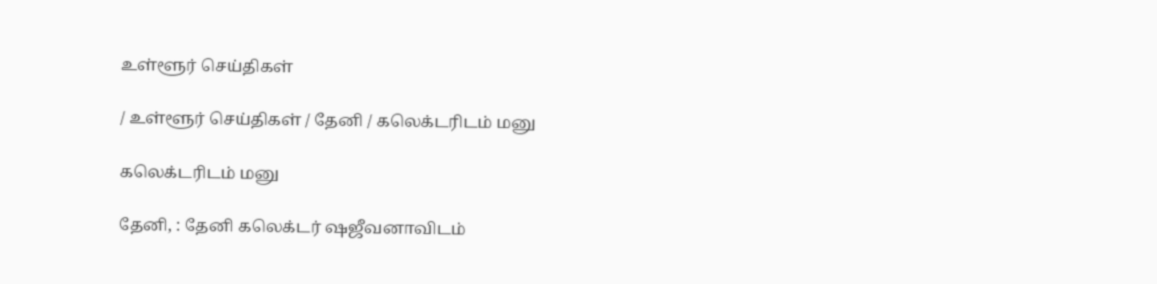உள்ளூர் செய்திகள்

/ உள்ளூர் செய்திகள் / தேனி / கலெக்டரிடம் மனு

கலெக்டரிடம் மனு

தேனி, : தேனி கலெக்டர் ஷஜீவனாவிடம்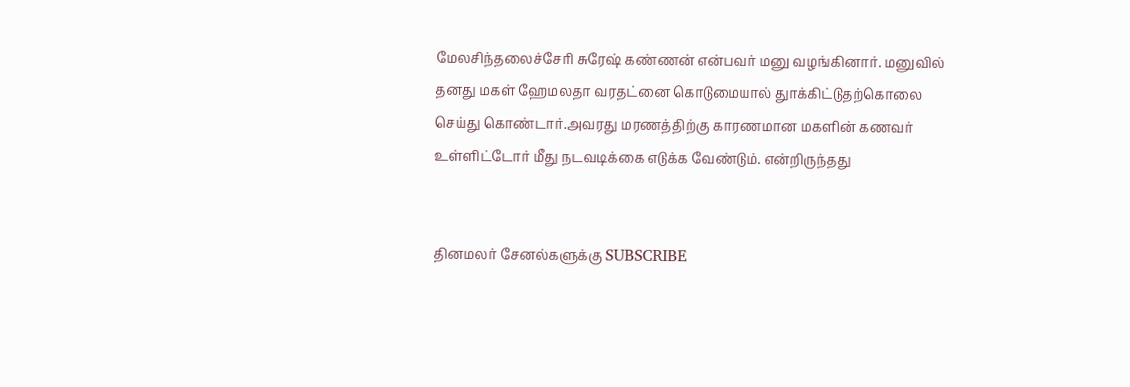மேலசிந்தலைச்சேரி சுரேஷ் கண்ணன் என்பவர் மனு வழங்கினார். மனுவில் தனது மகள் ஹேமலதா வரதட்னை கொடுமையால் துாக்கிட்டுதற்கொலை செய்து கொண்டார்.அவரது மரணத்திற்கு காரணமான மகளின் கணவர் உள்ளிட்டோர் மீது நடவடிக்கை எடுக்க வேண்டும். என்றிருந்தது


தினமலர் சேனல்களுக்கு SUBSCRIBE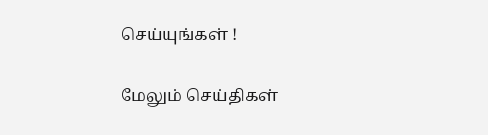செய்யுங்கள் !

மேலும் செய்திகள்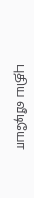புதிய வீடியோ